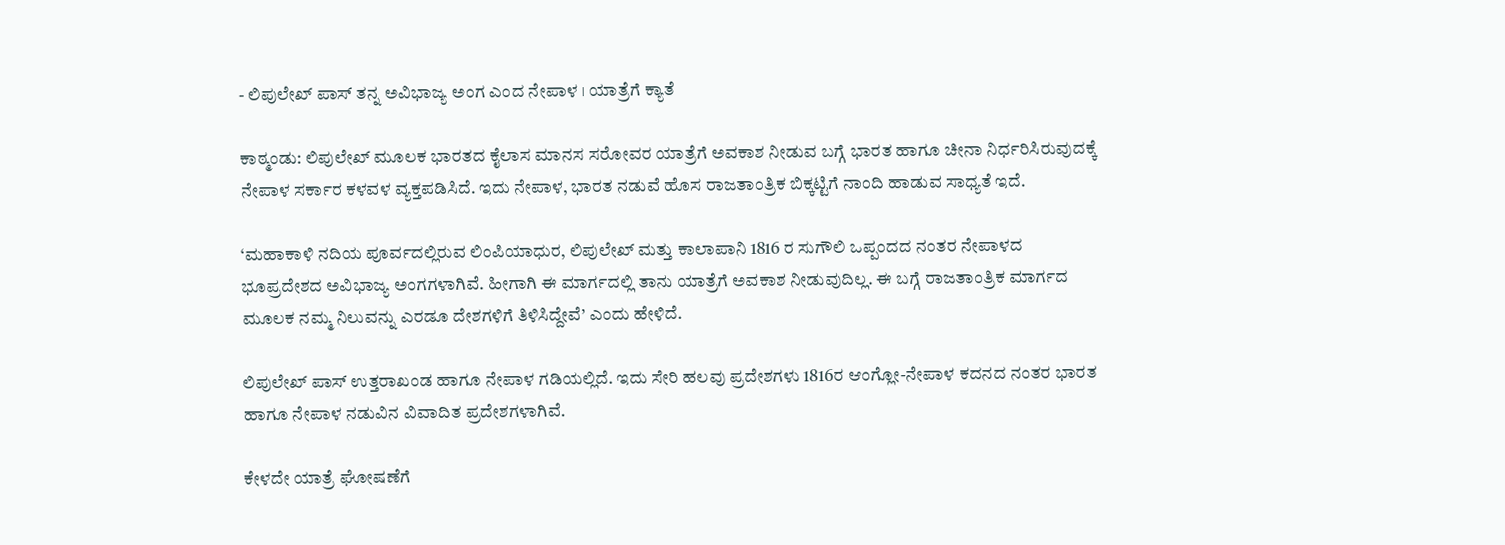- ಲಿಪುಲೇಖ್‌ ಪಾಸ್‌ ತನ್ನ ಅವಿಭಾಜ್ಯ ಅಂಗ ಎಂದ ನೇಪಾಳ । ಯಾತ್ರೆಗೆ ಕ್ಯಾತೆ

ಕಾಠ್ಮಂಡು: ಲಿಪುಲೇಖ್ ಮೂಲಕ ಭಾರತದ ಕೈಲಾಸ ಮಾನಸ ಸರೋವರ ಯಾತ್ರೆಗೆ ಅವಕಾಶ ನೀಡುವ ಬಗ್ಗೆ ಭಾರತ ಹಾಗೂ ಚೀನಾ ನಿರ್ಧರಿಸಿರುವುದಕ್ಕೆ ನೇಪಾಳ ಸರ್ಕಾರ ಕಳವಳ ವ್ಯಕ್ತಪಡಿಸಿದೆ. ಇದು ನೇಪಾಳ, ಭಾರತ ನಡುವೆ ಹೊಸ ರಾಜತಾಂತ್ರಿಕ ಬಿಕ್ಕಟ್ಟಿಗೆ ನಾಂದಿ ಹಾಡುವ ಸಾಧ್ಯತೆ ಇದೆ.

‘ಮಹಾಕಾಳಿ ನದಿಯ ಪೂರ್ವದಲ್ಲಿರುವ ಲಿಂಪಿಯಾಧುರ, ಲಿಪುಲೇಖ್ ಮತ್ತು ಕಾಲಾಪಾನಿ 1816 ರ ಸುಗೌಲಿ ಒಪ್ಪಂದದ ನಂತರ ನೇಪಾಳದ ಭೂಪ್ರದೇಶದ ಅವಿಭಾಜ್ಯ ಅಂಗಗಳಾಗಿವೆ. ಹೀಗಾಗಿ ಈ ಮಾರ್ಗದಲ್ಲಿ ತಾನು ಯಾತ್ರೆಗೆ ಅವಕಾಶ ನೀಡುವುದಿಲ್ಲ. ಈ ಬಗ್ಗೆ ರಾಜತಾಂತ್ರಿಕ ಮಾರ್ಗದ ಮೂಲಕ ನಮ್ಮ ನಿಲುವನ್ನು ಎರಡೂ ದೇಶಗಳಿಗೆ ತಿಳಿಸಿದ್ದೇವೆ’ ಎಂದು ಹೇಳಿದೆ.

ಲಿಪುಲೇಖ್‌ ಪಾಸ್‌ ಉತ್ತರಾಖಂಡ ಹಾಗೂ ನೇಪಾಳ ಗಡಿಯಲ್ಲಿದೆ. ಇದು ಸೇರಿ ಹಲವು ಪ್ರದೇಶಗಳು 1816ರ ಆಂಗ್ಲೋ-ನೇಪಾಳ ಕದನದ ನಂತರ ಭಾರತ ಹಾಗೂ ನೇಪಾಳ ನಡುವಿನ ವಿವಾದಿತ ಪ್ರದೇಶಗಳಾಗಿವೆ.

ಕೇಳದೇ ಯಾತ್ರೆ ಘೋಷಣೆಗೆ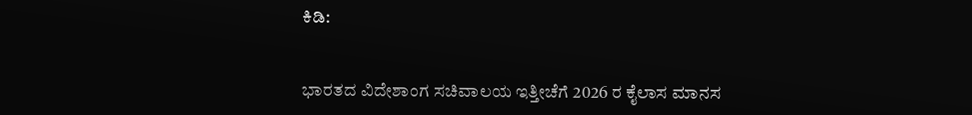ಕಿಡಿ:


ಭಾರತದ ವಿದೇಶಾಂಗ ಸಚಿವಾಲಯ ಇತ್ತೀಚೆಗೆ 2026 ರ ಕೈಲಾಸ ಮಾನಸ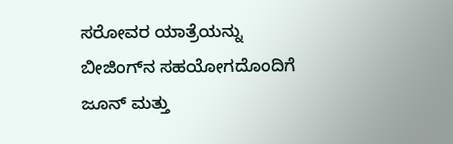ಸರೋವರ ಯಾತ್ರೆಯನ್ನು ಬೀಜಿಂಗ್‌ನ ಸಹಯೋಗದೊಂದಿಗೆ ಜೂನ್ ಮತ್ತು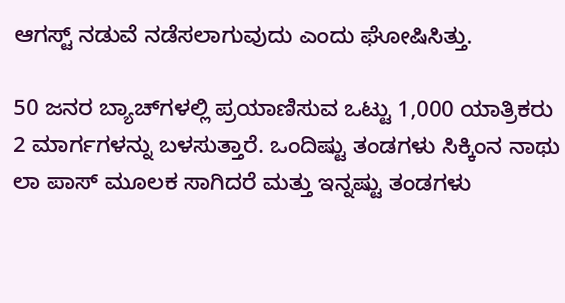ಆಗಸ್ಟ್ ನಡುವೆ ನಡೆಸಲಾಗುವುದು ಎಂದು ಘೋಷಿಸಿತ್ತು.

50 ಜನರ ಬ್ಯಾಚ್‌ಗಳಲ್ಲಿ ಪ್ರಯಾಣಿಸುವ ಒಟ್ಟು 1,000 ಯಾತ್ರಿಕರು 2 ಮಾರ್ಗಗಳನ್ನು ಬಳಸುತ್ತಾರೆ. ಒಂದಿಷ್ಟು ತಂಡಗಳು ಸಿಕ್ಕಿಂನ ನಾಥು ಲಾ ಪಾಸ್ ಮೂಲಕ ಸಾಗಿದರೆ ಮತ್ತು ಇನ್ನಷ್ಟು ತಂಡಗಳು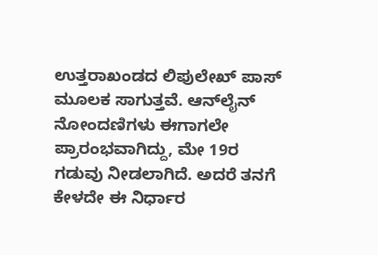ಉತ್ತರಾಖಂಡದ ಲಿಪುಲೇಖ್ ಪಾಸ್ ಮೂಲಕ ಸಾಗುತ್ತವೆ. ಆನ್‌ಲೈನ್ ನೋಂದಣಿಗಳು ಈಗಾಗಲೇ ಪ್ರಾರಂಭವಾಗಿದ್ದು, ಮೇ 19ರ ಗಡುವು ನೀಡಲಾಗಿದೆ. ಅದರೆ ತನಗೆ ಕೇಳದೇ ಈ ನಿರ್ಧಾರ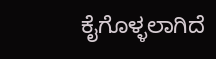ಕೈಗೊಳ್ಳಲಾಗಿದೆ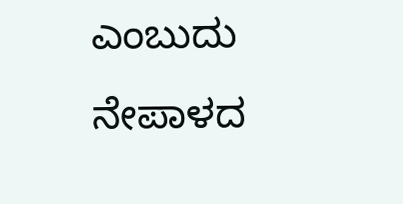ಎಂಬುದು ನೇಪಾಳದ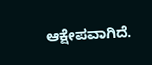ಆಕ್ಷೇಪವಾಗಿದೆ.